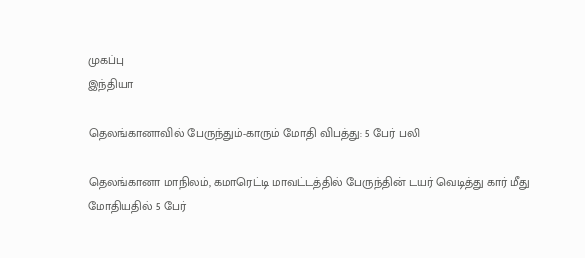முகப்பு
இந்தியா

தெலங்கானாவில் பேருந்தும்-காரும் மோதி விபத்து: 5 பேர் பலி

தெலங்கானா மாநிலம், கமாரெட்டி மாவட்டத்தில் பேருந்தின் டயர் வெடித்து கார் மீது மோதியதில் 5 பேர்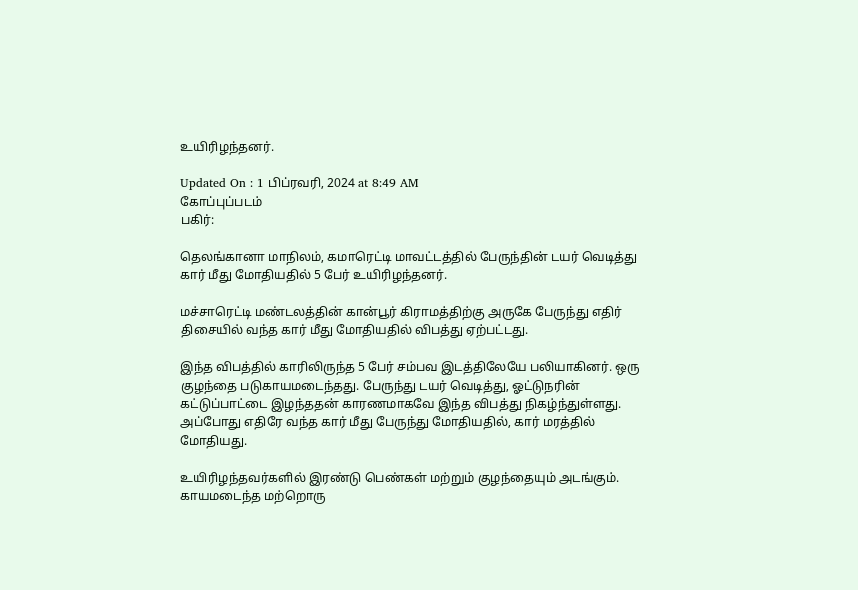உயிரிழந்தனர்.

Updated On : 1 பிப்ரவரி, 2024 at 8:49 AM
கோப்புப்படம்
பகிர்:

தெலங்கானா மாநிலம், கமாரெட்டி மாவட்டத்தில் பேருந்தின் டயர் வெடித்து கார் மீது மோதியதில் 5 பேர் உயிரிழந்தனர்.

மச்சாரெட்டி மண்டலத்தின் கான்பூர் கிராமத்திற்கு அருகே பேருந்து எதிர் திசையில் வந்த கார் மீது மோதியதில் விபத்து ஏற்பட்டது.

இந்த விபத்தில் காரிலிருந்த 5 பேர் சம்பவ இடத்திலேயே பலியாகினர். ஒரு குழந்தை படுகாயமடைந்தது. பேருந்து டயர் வெடித்து, ஓட்டுநரின் கட்டுப்பாட்டை இழந்ததன் காரணமாகவே இந்த விபத்து நிகழ்ந்துள்ளது. அப்போது எதிரே வந்த கார் மீது பேருந்து மோதியதில், கார் மரத்தில் மோதியது.

உயிரிழந்தவர்களில் இரண்டு பெண்கள் மற்றும் குழந்தையும் அடங்கும். காயமடைந்த மற்றொரு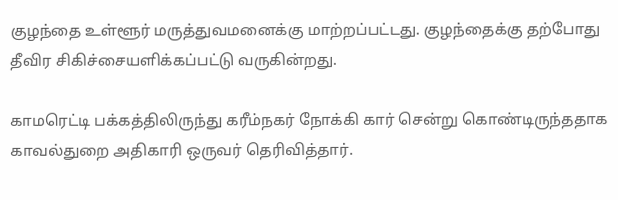குழந்தை உள்ளூர் மருத்துவமனைக்கு மாற்றப்பட்டது. குழந்தைக்கு தற்போது தீவிர சிகிச்சையளிக்கப்பட்டு வருகின்றது.

காமரெட்டி பக்கத்திலிருந்து கரீம்நகர் நோக்கி கார் சென்று கொண்டிருந்ததாக காவல்துறை அதிகாரி ஒருவர் தெரிவித்தார்.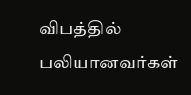விபத்தில் பலியானவர்கள்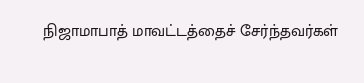நிஜாமாபாத் மாவட்டத்தைச் சேர்ந்தவர்கள்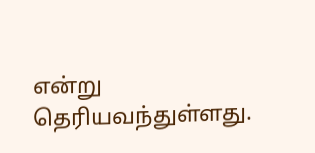என்று தெரியவந்துள்ளது.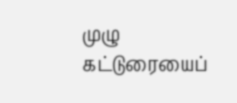முழு கட்டுரையைப்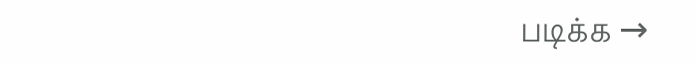படிக்க →